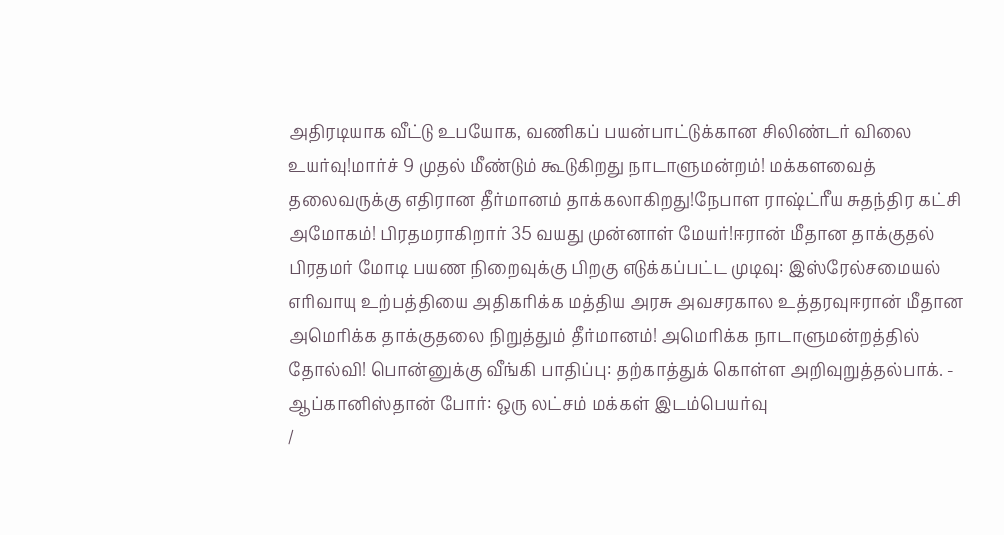அதிரடியாக வீட்டு உபயோக, வணிகப் பயன்பாட்டுக்கான சிலிண்டர் விலை உயர்வு!மார்ச் 9 முதல் மீண்டும் கூடுகிறது நாடாளுமன்றம்! மக்களவைத் தலைவருக்கு எதிரான தீர்மானம் தாக்கலாகிறது!நேபாள ராஷ்ட்ரீய சுதந்திர கட்சி அமோகம்! பிரதமராகிறார் 35 வயது முன்னாள் மேயர்!ஈரான் மீதான தாக்குதல் பிரதமர் மோடி பயண நிறைவுக்கு பிறகு எடுக்கப்பட்ட முடிவு: இஸ்ரேல்சமையல் எரிவாயு உற்பத்தியை அதிகரிக்க மத்திய அரசு அவசரகால உத்தரவுஈரான் மீதான அமெரிக்க தாக்குதலை நிறுத்தும் தீர்மானம்! அமெரிக்க நாடாளுமன்றத்தில் தோல்வி! பொன்னுக்கு வீங்கி பாதிப்பு: தற்காத்துக் கொள்ள அறிவுறுத்தல்பாக். - ஆப்கானிஸ்தான் போர்: ஒரு லட்சம் மக்கள் இடம்பெயர்வு
/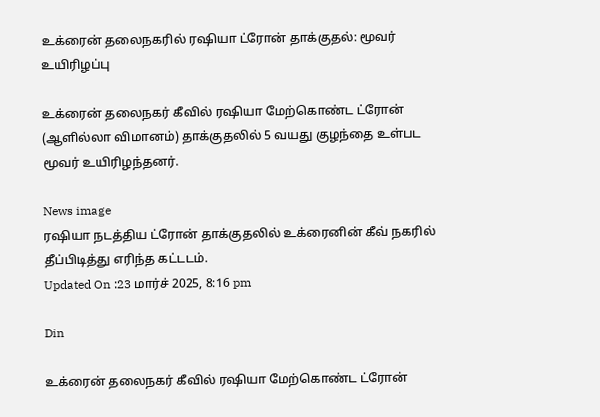உக்ரைன் தலைநகரில் ரஷியா ட்ரோன் தாக்குதல்: மூவர் உயிரிழப்பு

உக்ரைன் தலைநகர் கீவில் ரஷியா மேற்கொண்ட ட்ரோன் (ஆளில்லா விமானம்) தாக்குதலில் 5 வயது குழந்தை உள்பட மூவர் உயிரிழந்தனர்.

News image
ரஷியா நடத்திய ட்ரோன் தாக்குதலில் உக்ரைனின் கீவ் நகரில் தீப்பிடித்து எரிந்த கட்டடம்.
Updated On :23 மார்ச் 2025, 8:16 pm

Din

உக்ரைன் தலைநகர் கீவில் ரஷியா மேற்கொண்ட ட்ரோன்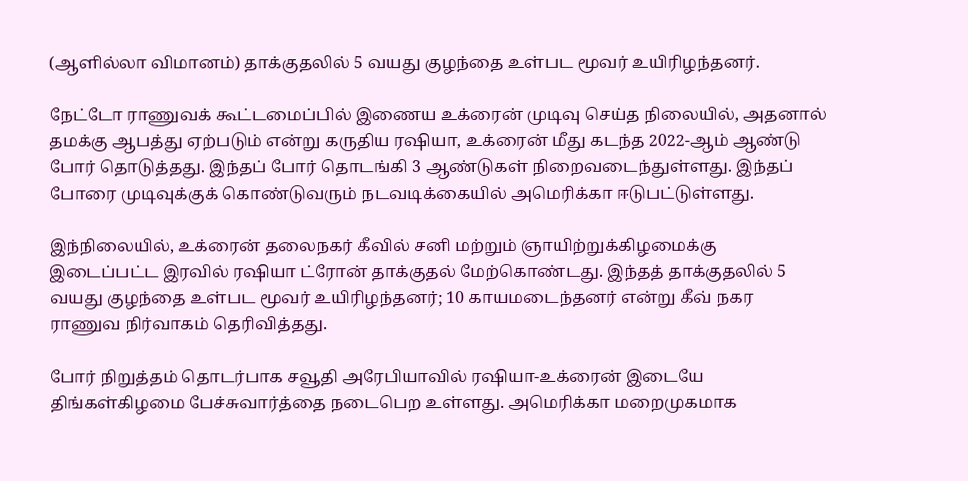(ஆளில்லா விமானம்) தாக்குதலில் 5 வயது குழந்தை உள்பட மூவர் உயிரிழந்தனர்.

நேட்டோ ராணுவக் கூட்டமைப்பில் இணைய உக்ரைன் முடிவு செய்த நிலையில், அதனால் தமக்கு ஆபத்து ஏற்படும் என்று கருதிய ரஷியா, உக்ரைன் மீது கடந்த 2022-ஆம் ஆண்டு போர் தொடுத்தது. இந்தப் போர் தொடங்கி 3 ஆண்டுகள் நிறைவடைந்துள்ளது. இந்தப் போரை முடிவுக்குக் கொண்டுவரும் நடவடிக்கையில் அமெரிக்கா ஈடுபட்டுள்ளது.

இந்நிலையில், உக்ரைன் தலைநகர் கீவில் சனி மற்றும் ஞாயிற்றுக்கிழமைக்கு இடைப்பட்ட இரவில் ரஷியா ட்ரோன் தாக்குதல் மேற்கொண்டது. இந்தத் தாக்குதலில் 5 வயது குழந்தை உள்பட மூவர் உயிரிழந்தனர்; 10 காயமடைந்தனர் என்று கீவ் நகர ராணுவ நிர்வாகம் தெரிவித்தது.

போர் நிறுத்தம் தொடர்பாக சவூதி அரேபியாவில் ரஷியா-உக்ரைன் இடையே திங்கள்கிழமை பேச்சுவார்த்தை நடைபெற உள்ளது. அமெரிக்கா மறைமுகமாக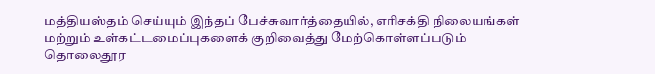மத்தியஸ்தம் செய்யும் இந்தப் பேச்சுவார்த்தையில், எரிசக்தி நிலையங்கள் மற்றும் உள்கட்டமைப்புகளைக் குறிவைத்து மேற்கொள்ளப்படும் தொலைதூர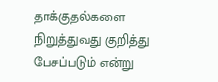தாக்குதல்களை நிறுத்துவது குறித்து பேசப்படும் என்று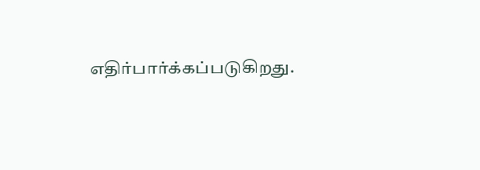எதிர்பார்க்கப்படுகிறது.